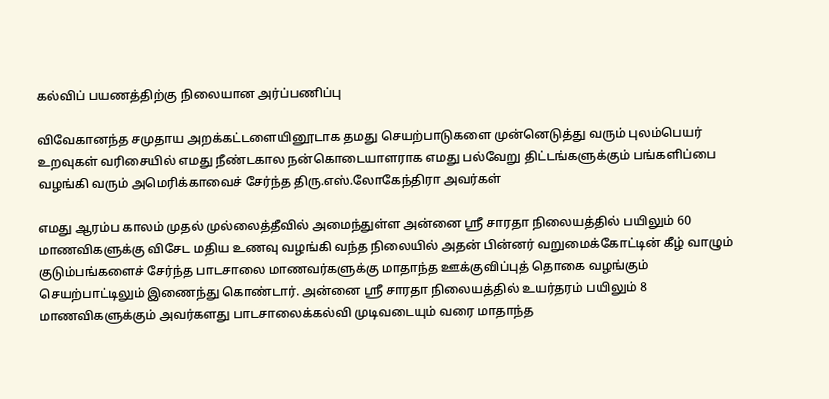கல்விப் பயணத்திற்கு நிலையான அர்ப்பணிப்பு

விவேகானந்த சமுதாய அறக்கட்டளையினூடாக தமது செயற்பாடுகளை முன்னெடுத்து வரும் புலம்பெயர் உறவுகள் வரிசையில் எமது நீண்டகால நன்கொடையாளராக எமது பல்வேறு திட்டங்களுக்கும் பங்களிப்பை வழங்கி வரும் அமெரிக்காவைச் சேர்ந்த திரு.எஸ்.லோகேந்திரா அவர்கள்

எமது ஆரம்ப காலம் முதல் முல்லைத்தீவில் அமைந்துள்ள அன்னை ஸ்ரீ சாரதா நிலையத்தில் பயிலும் 60 மாணவிகளுக்கு விசேட மதிய உணவு வழங்கி வந்த நிலையில் அதன் பின்னர் வறுமைக்கோட்டின் கீழ் வாழும் குடும்பங்களைச் சேர்ந்த பாடசாலை மாணவர்களுக்கு மாதாந்த ஊக்குவிப்புத் தொகை வழங்கும் செயற்பாட்டிலும் இணைந்து கொண்டார். அன்னை ஸ்ரீ சாரதா நிலையத்தில் உயர்தரம் பயிலும் 8 மாணவிகளுக்கும் அவர்களது பாடசாலைக்கல்வி முடிவடையும் வரை மாதாந்த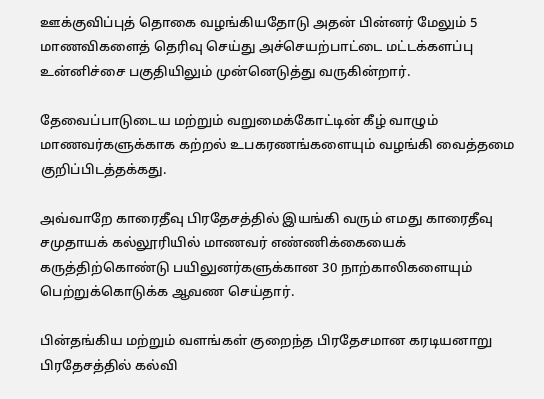ஊக்குவிப்புத் தொகை வழங்கியதோடு அதன் பின்னர் மேலும் 5 மாணவிகளைத் தெரிவு செய்து அச்செயற்பாட்டை மட்டக்களப்பு உன்னிச்சை பகுதியிலும் முன்னெடுத்து வருகின்றார்.

தேவைப்பாடுடைய மற்றும் வறுமைக்கோட்டின் கீழ் வாழும் மாணவர்களுக்காக கற்றல் உபகரணங்களையும் வழங்கி வைத்தமை குறிப்பிடத்தக்கது.

அவ்வாறே காரைதீவு பிரதேசத்தில் இயங்கி வரும் எமது காரைதீவு சமுதாயக் கல்லூரியில் மாணவர் எண்ணிக்கையைக் கருத்திற்கொண்டு பயிலுனர்களுக்கான 30 நாற்காலிகளையும் பெற்றுக்கொடுக்க ஆவண செய்தார்.

பின்தங்கிய மற்றும் வளங்கள் குறைந்த பிரதேசமான கரடியனாறு பிரதேசத்தில் கல்வி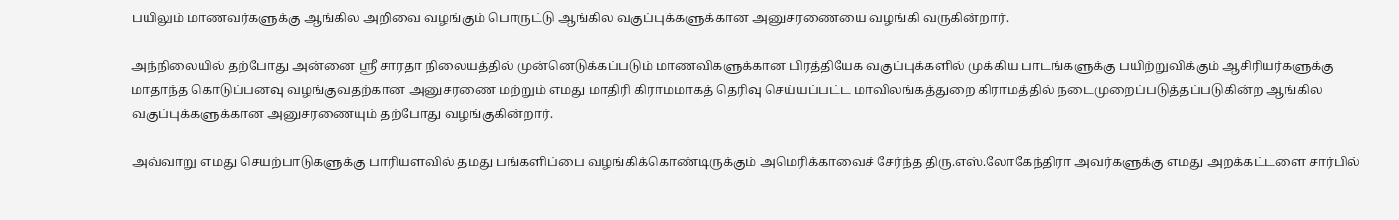பயிலும் மாணவர்களுக்கு ஆங்கில அறிவை வழங்கும் பொருட்டு ஆங்கில வகுப்புக்களுக்கான அனுசரணையை வழங்கி வருகின்றார்.

அந்நிலையில் தற்போது அன்னை ஸ்ரீ சாரதா நிலையத்தில் முன்னெடுக்கப்படும் மாணவிகளுக்கான பிரத்தியேக வகுப்புக்களில் முக்கிய பாடங்களுக்கு பயிற்றுவிக்கும் ஆசிரியர்களுக்கு மாதாந்த கொடுப்பனவு வழங்குவதற்கான அனுசரணை மற்றும் எமது மாதிரி கிராமமாகத் தெரிவு செய்யப்பட்ட மாவிலங்கத்துறை கிராமத்தில் நடைமுறைப்படுத்தப்படுகின்ற ஆங்கில வகுப்புக்களுக்கான அனுசரணையும் தற்போது வழங்குகின்றார்.

அவ்வாறு எமது செயற்பாடுகளுக்கு பாரியளவில் தமது பங்களிப்பை வழங்கிக்கொண்டிருக்கும் அமெரிக்காவைச் சேர்ந்த திரு.எஸ்.லோகேந்திரா அவர்களுக்கு எமது அறக்கட்டளை சார்பில்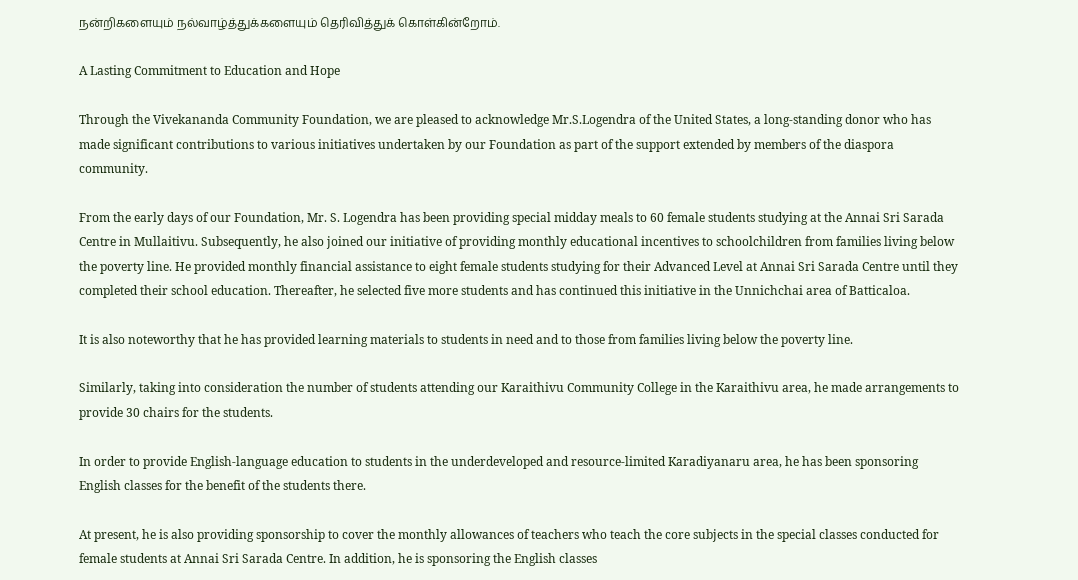நன்றிகளையும் நல்வாழ்த்துக்களையும் தெரிவித்துக் கொள்கின்றோம்.

A Lasting Commitment to Education and Hope

Through the Vivekananda Community Foundation, we are pleased to acknowledge Mr.S.Logendra of the United States, a long-standing donor who has made significant contributions to various initiatives undertaken by our Foundation as part of the support extended by members of the diaspora community.

From the early days of our Foundation, Mr. S. Logendra has been providing special midday meals to 60 female students studying at the Annai Sri Sarada Centre in Mullaitivu. Subsequently, he also joined our initiative of providing monthly educational incentives to schoolchildren from families living below the poverty line. He provided monthly financial assistance to eight female students studying for their Advanced Level at Annai Sri Sarada Centre until they completed their school education. Thereafter, he selected five more students and has continued this initiative in the Unnichchai area of Batticaloa.

It is also noteworthy that he has provided learning materials to students in need and to those from families living below the poverty line.

Similarly, taking into consideration the number of students attending our Karaithivu Community College in the Karaithivu area, he made arrangements to provide 30 chairs for the students.

In order to provide English-language education to students in the underdeveloped and resource-limited Karadiyanaru area, he has been sponsoring English classes for the benefit of the students there.

At present, he is also providing sponsorship to cover the monthly allowances of teachers who teach the core subjects in the special classes conducted for female students at Annai Sri Sarada Centre. In addition, he is sponsoring the English classes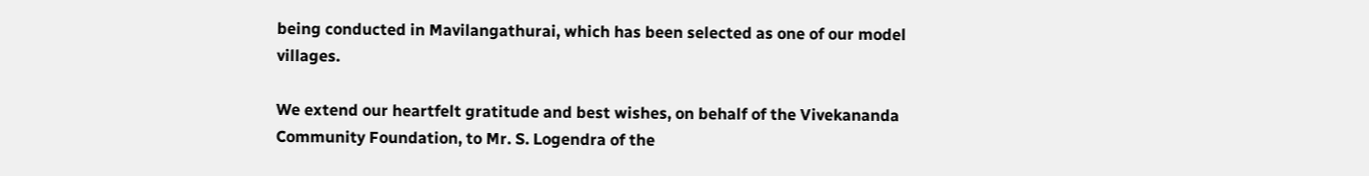being conducted in Mavilangathurai, which has been selected as one of our model villages.

We extend our heartfelt gratitude and best wishes, on behalf of the Vivekananda Community Foundation, to Mr. S. Logendra of the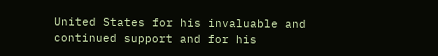United States for his invaluable and continued support and for his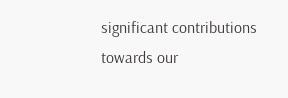significant contributions towards our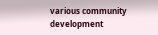various community development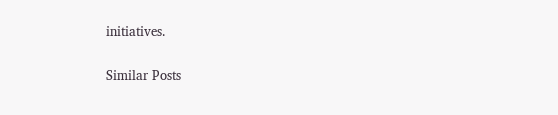initiatives.

Similar Posts